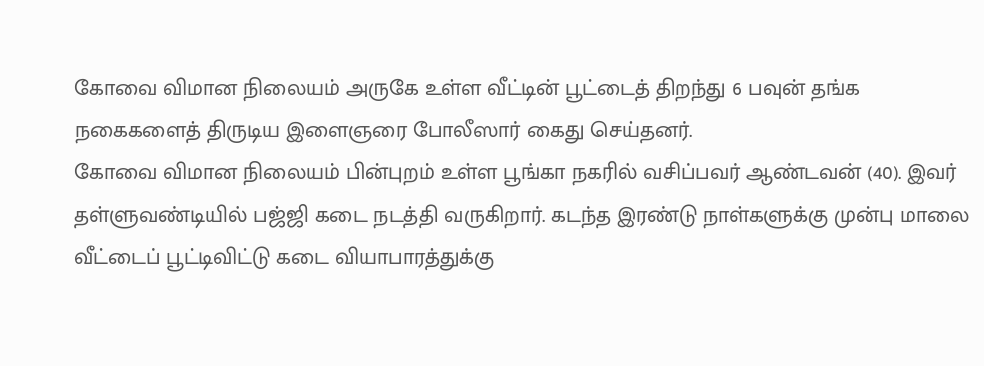கோவை விமான நிலையம் அருகே உள்ள வீட்டின் பூட்டைத் திறந்து 6 பவுன் தங்க நகைகளைத் திருடிய இளைஞரை போலீஸார் கைது செய்தனர்.
கோவை விமான நிலையம் பின்புறம் உள்ள பூங்கா நகரில் வசிப்பவர் ஆண்டவன் (40). இவர் தள்ளுவண்டியில் பஜ்ஜி கடை நடத்தி வருகிறார். கடந்த இரண்டு நாள்களுக்கு முன்பு மாலை வீட்டைப் பூட்டிவிட்டு கடை வியாபாரத்துக்கு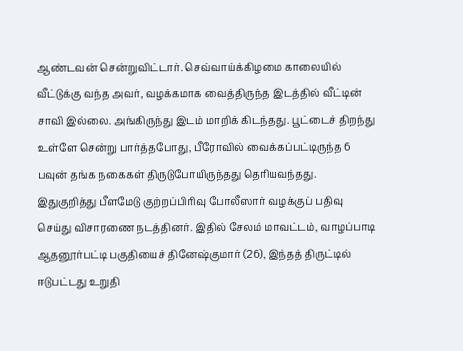ஆண்டவன் சென்றுவிட்டார். செவ்வாய்க்கிழமை காலையில் வீட்டுக்கு வந்த அவர், வழக்கமாக வைத்திருந்த இடத்தில் வீட்டின் சாவி இல்லை. அங்கிருந்து இடம் மாறிக் கிடந்தது. பூட்டைச் திறந்து உள்ளே சென்று பார்த்தபோது, பீரோவில் வைக்கப்பட்டிருந்த 6 பவுன் தங்க நகைகள் திருடுபோயிருந்தது தெரியவந்தது.
இதுகுறித்து பீளமேடு குற்றப்பிரிவு போலீஸார் வழக்குப் பதிவு செய்து விசாரணை நடத்தினர். இதில் சேலம் மாவட்டம், வாழப்பாடி ஆதனூர்பட்டி பகுதியைச் தினேஷ்குமார் (26), இந்தத் திருட்டில் ஈடுபட்டது உறுதி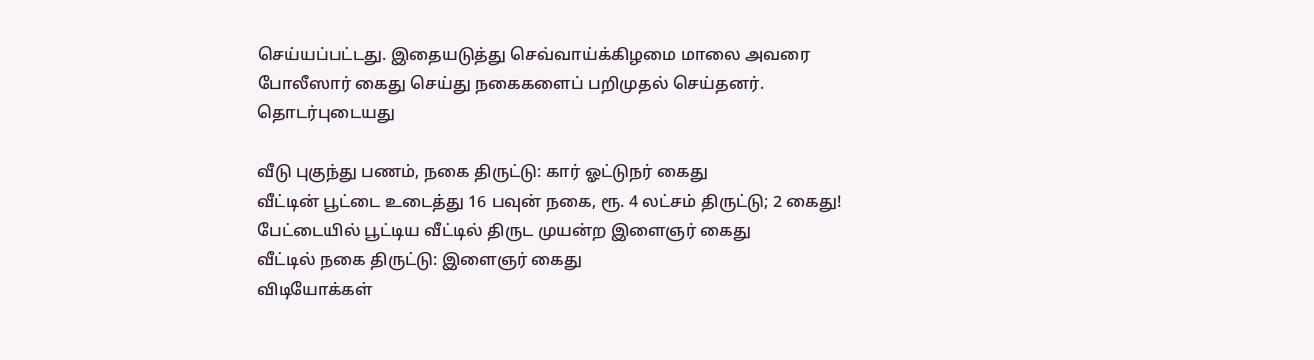செய்யப்பட்டது. இதையடுத்து செவ்வாய்க்கிழமை மாலை அவரை போலீஸார் கைது செய்து நகைகளைப் பறிமுதல் செய்தனர்.
தொடர்புடையது

வீடு புகுந்து பணம், நகை திருட்டு: கார் ஓட்டுநர் கைது
வீட்டின் பூட்டை உடைத்து 16 பவுன் நகை, ரூ. 4 லட்சம் திருட்டு; 2 கைது!
பேட்டையில் பூட்டிய வீட்டில் திருட முயன்ற இளைஞர் கைது
வீட்டில் நகை திருட்டு: இளைஞர் கைது
விடியோக்கள்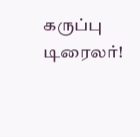கருப்பு டிரைலர்!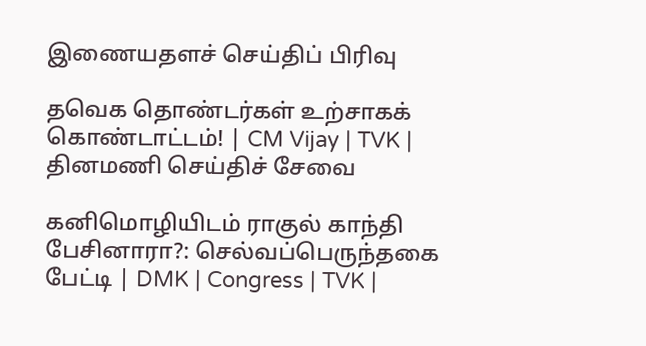இணையதளச் செய்திப் பிரிவு

தவெக தொண்டர்கள் உற்சாகக் கொண்டாட்டம்! | CM Vijay | TVK |
தினமணி செய்திச் சேவை

கனிமொழியிடம் ராகுல் காந்தி பேசினாரா?: செல்வப்பெருந்தகை பேட்டி | DMK | Congress | TVK |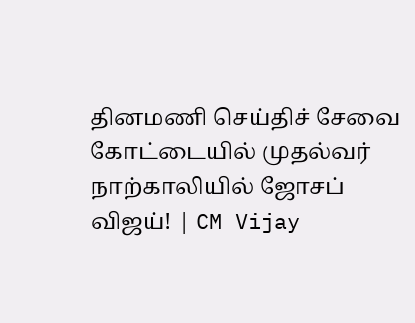தினமணி செய்திச் சேவை
கோட்டையில் முதல்வர் நாற்காலியில் ஜோசப் விஜய்! | CM Vijay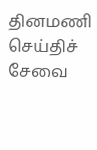தினமணி செய்திச் சேவை